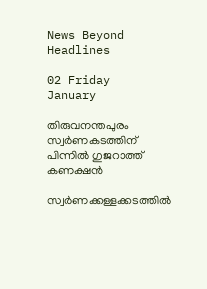News Beyond Headlines

02 Friday
January

തിരുവനന്തപുരം സ്വര്‍ണകടത്തിന് പിന്നില്‍ ഗുജറാത്ത് കണക്ഷന്‍

സ്വര്‍ണക്കള്ളക്കടത്തില്‍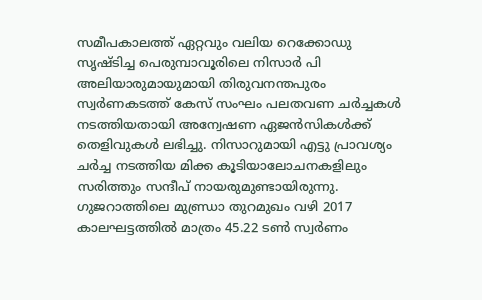സമീപകാലത്ത് ഏറ്റവും വലിയ റെക്കോഡു സൃഷ്ടിച്ച പെരുമ്പാവൂരിലെ നിസാര്‍ പി അലിയാരുമായുമായി തിരുവനന്തപുരം സ്വര്‍ണകടത്ത് കേസ് സംഘം പലതവണ ചര്‍ച്ചകള്‍ നടത്തിയതായി അന്വേഷണ ഏജന്‍സികള്‍ക്ക് തെളിവുകള്‍ ലഭിച്ചു. നിസാറുമായി എട്ടു പ്രാവശ്യം ചര്‍ച്ച നടത്തിയ മിക്ക കൂടിയാലോചനകളിലും സരിത്തും സന്ദീപ് നായരുമുണ്ടായിരുന്നു. ഗുജറാത്തിലെ മുണ്ഡ്രാ തുറമുഖം വഴി 2017 കാലഘട്ടത്തില്‍ മാത്രം 45.22 ടണ്‍ സ്വര്‍ണം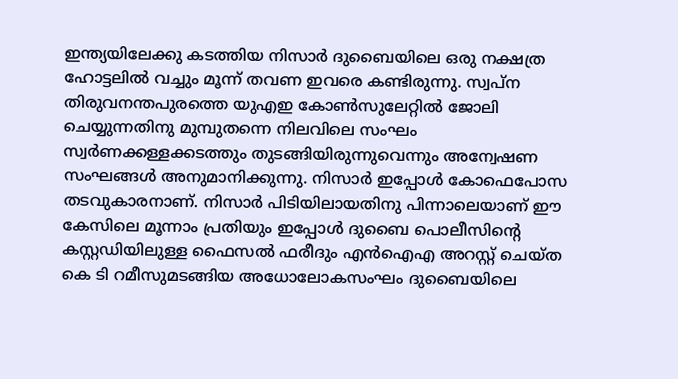ഇന്ത്യയിലേക്കു കടത്തിയ നിസാര്‍ ദുബൈയിലെ ഒരു നക്ഷത്ര ഹോട്ടലില്‍ വച്ചും മൂന്ന് തവണ ഇവരെ കണ്ടിരുന്നു. സ്വപ്ന തിരുവനന്തപുരത്തെ യുഎഇ കോണ്‍സുലേറ്റില്‍ ജോലി ചെയ്യുന്നതിനു മുമ്പുതന്നെ നിലവിലെ സംഘം സ്വര്‍ണക്കള്ളക്കടത്തും തുടങ്ങിയിരുന്നുവെന്നും അന്വേഷണ സംഘങ്ങള്‍ അനുമാനിക്കുന്നു. നിസാര്‍ ഇപ്പോള്‍ കോഫെപോസ തടവുകാരനാണ്. നിസാര്‍ പിടിയിലായതിനു പിന്നാലെയാണ് ഈ കേസിലെ മൂന്നാം പ്രതിയും ഇപ്പോള്‍ ദുബൈ പൊലീസിന്റെ കസ്റ്റഡിയിലുള്ള ഫൈസല്‍ ഫരീദും എന്‍ഐഎ അറസ്റ്റ് ചെയ്ത കെ ടി റമീസുമടങ്ങിയ അധോലോകസംഘം ദുബൈയിലെ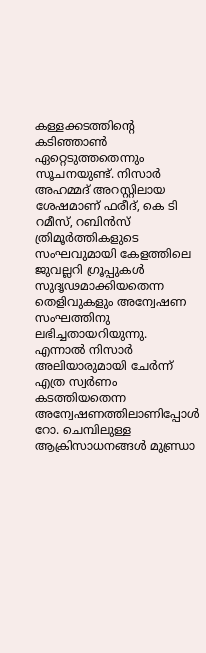കള്ളക്കടത്തിന്റെ കടിഞ്ഞാണ്‍ ഏറ്റെടുത്തതെന്നും സൂചനയുണ്ട്. നിസാര്‍ അഹമ്മദ് അറസ്റ്റിലായ ശേഷമാണ് ഫരീദ്, കെ ടി റമീസ്, റബിന്‍സ് ത്രിമൂര്‍ത്തികളുടെ സംഘവുമായി കേളത്തിലെ ജുവല്ലറി ഗ്രൂപ്പുകള്‍ സുദൃഢമാക്കിയതെന്ന തെളിവുകളും അന്വേഷണ സംഘത്തിനു ലഭിച്ചതായറിയുന്നു. എന്നാല്‍ നിസാര്‍ അലിയാരുമായി ചേര്‍ന്ന് എത്ര സ്വര്‍ണം കടത്തിയതെന്ന അന്വേഷണത്തിലാണിപ്പോള്‍ റോ. ചെമ്പിലുള്ള ആക്രിസാധനങ്ങള്‍ മുണ്ഡ്രാ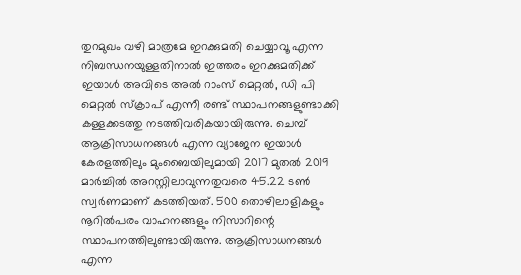തുറമുഖം വഴി മാത്രമേ ഇറക്കുമതി ചെയ്യാവൂ എന്ന നിബന്ധനയുള്ളതിനാല്‍ ഇത്തരം ഇറക്കുമതിക്ക് ഇയാള്‍ അവിടെ അല്‍ റാംസ് മെറ്റല്‍, ഡി പി മെറ്റല്‍ സ്‌ക്രാപ് എന്നീ രണ്ട് സ്ഥാപനങ്ങളുണ്ടാക്കി കള്ളക്കടത്തു നടത്തിവരികയായിരുന്നു. ചെമ്പ് ആക്രിസാധനങ്ങള്‍ എന്ന വ്യാജേന ഇയാള്‍ കേരളത്തിലും മുംബൈയിലുമായി 2017 മുതല്‍ 2019 മാര്‍ച്ചില്‍ അറസ്റ്റിലാവുന്നതുവരെ 45.22 ടണ്‍ സ്വര്‍ണമാണ് കടത്തിയത്. 500 തൊഴിലാളികളും നൂറില്‍പരം വാഹനങ്ങളും നിസാറിന്റെ സ്ഥാപനത്തിലുണ്ടായിരുന്നു. ആക്രിസാധനങ്ങള്‍ എന്ന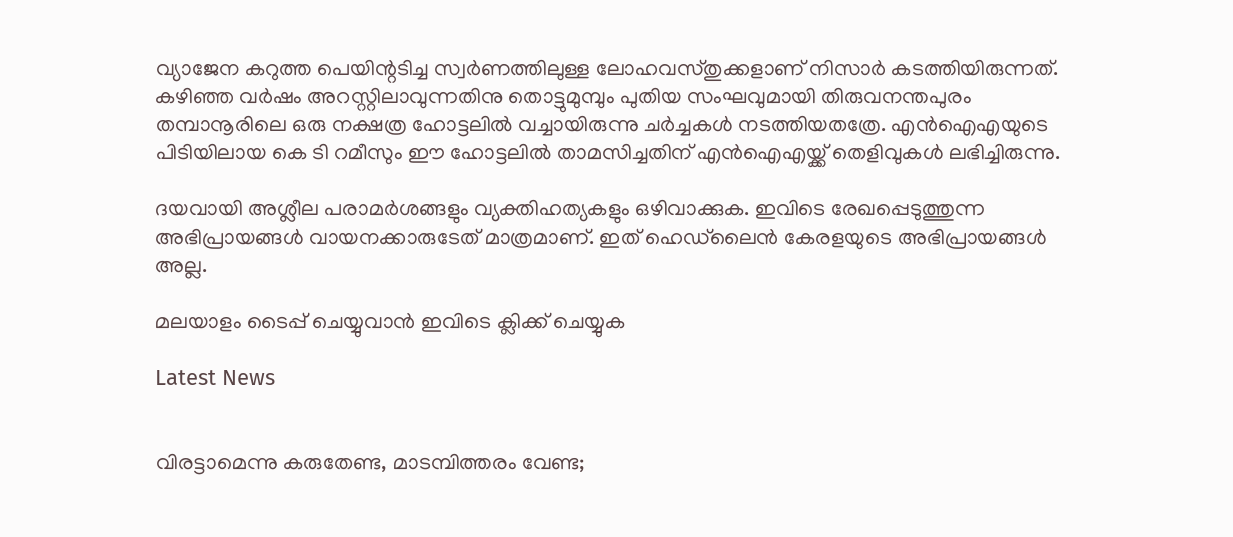വ്യാജേന കറുത്ത പെയിന്റടിച്ച സ്വര്‍ണത്തിലുള്ള ലോഹവസ്തുക്കളാണ് നിസാര്‍ കടത്തിയിരുന്നത്. കഴിഞ്ഞ വര്‍ഷം അറസ്റ്റിലാവുന്നതിനു തൊട്ടുമുമ്പും പുതിയ സംഘവുമായി തിരുവനന്തപുരം തമ്പാനൂരിലെ ഒരു നക്ഷത്ര ഹോട്ടലില്‍ വച്ചായിരുന്നു ചര്‍ച്ചകള്‍ നടത്തിയതത്രേ. എന്‍ഐഎയുടെ പിടിയിലായ കെ ടി റമീസും ഈ ഹോട്ടലില്‍ താമസിച്ചതിന് എന്‍ഐഎയ്ക്ക് തെളിവുകള്‍ ലഭിച്ചിരുന്നു.

ദയവായി അശ്ലീല പരാമര്‍ശങ്ങളും വ്യക്തിഹത്യകളും ഒഴിവാക്കുക. ഇവിടെ രേഖപ്പെടുത്തുന്ന അഭിപ്രായങ്ങള്‍ വായനക്കാരുടേത്‌ മാത്രമാണ്‌. ഇത്‌ ഹെഡ്‌ലൈന്‍ കേരളയുടെ അഭിപ്രായങ്ങള്‍ അല്ല.

മലയാളം ടൈപ്പ് ചെയ്യുവാൻ ഇവിടെ ക്ലിക്ക് ചെയ്യുക

Latest News


വിരട്ടാമെന്നു കരുതേണ്ട, മാടമ്പിത്തരം വേണ്ട;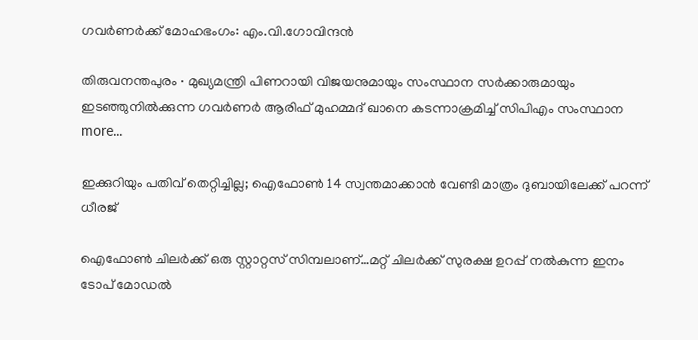ഗവർണർക്ക് മോഹഭംഗം: എം.വി.ഗോവിന്ദൻ

തിരുവനന്തപുരം ∙ മുഖ്യമന്ത്രി പിണറായി വിജയനുമായും സംസ്ഥാന സർക്കാരുമായും ഇടഞ്ഞുനിൽക്കുന്ന ഗവര്‍ണർ ആരിഫ് മുഹമ്മദ് ഖാനെ കടന്നാക്രമിച്ച് സിപിഎം സംസ്ഥാന  more...

ഇക്കുറിയും പതിവ് തെറ്റിച്ചില്ല; ഐഫോൺ 14 സ്വന്തമാക്കാൻ വേണ്ടി മാത്രം ദുബായിലേക്ക് പറന്ന് ധീരജ്

ഐഫോൺ ചിലർക്ക് ഒരു സ്റ്റാറ്റസ് സിമ്പലാണ്…മറ്റ് ചിലർക്ക് സുരക്ഷ ഉറപ്പ് നൽകുന്ന ഇനം ടോപ് മോഡൽ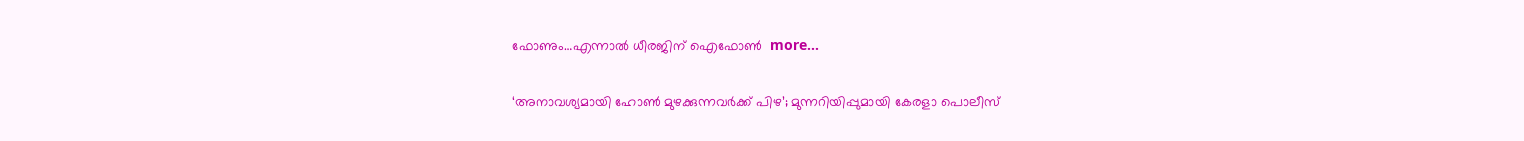ഫോണും…എന്നാൽ ധീരജിന് ഐഫോൺ  more...

‘അനാവശ്യമായി ഹോണ്‍ മുഴക്കുന്നവർക്ക് പിഴ’; മുന്നറിയിപ്പുമായി കേരളാ പൊലീസ്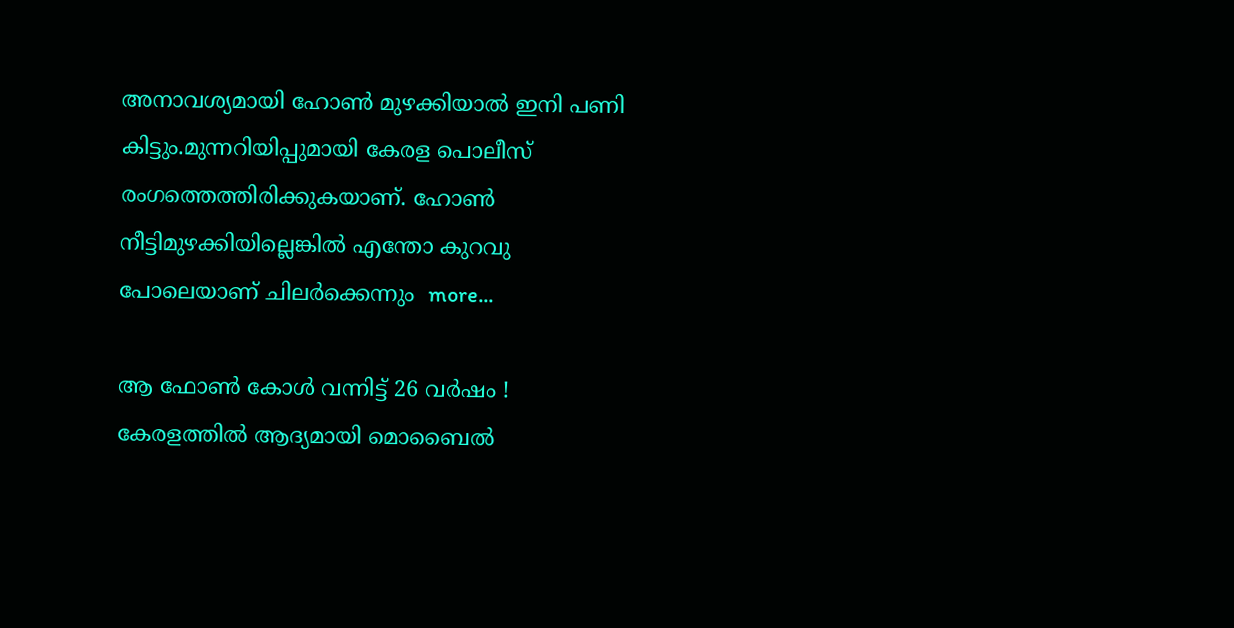അനാവശ്യമായി ഹോണ്‍ മുഴക്കിയാല്‍ ഇനി പണി കിട്ടും.മുന്നറിയിപ്പുമായി കേരള പൊലീസ് രംഗത്തെത്തിരിക്കുകയാണ്. ഹോണ്‍ നീട്ടിമുഴക്കിയില്ലെങ്കില്‍ എന്തോ കുറവു പോലെയാണ് ചിലര്‍ക്കെന്നും  more...

ആ ഫോൺ കോൾ വന്നിട്ട് 26 വർഷം ! കേരളത്തിൽ ആദ്യമായി മൊബൈൽ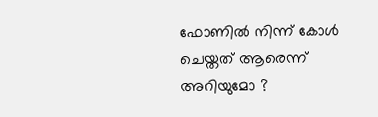ഫോണിൽ നിന്ന് കോൾ ചെയ്തത് ആരെന്ന് അറിയുമോ ?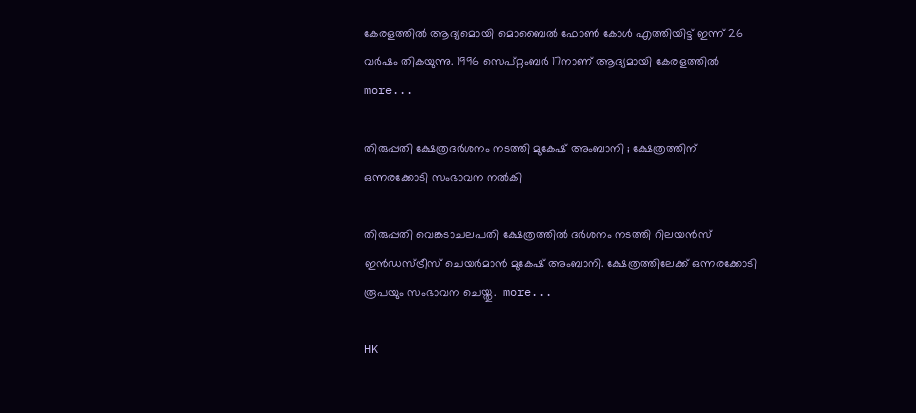കേരളത്തിൽ ആദ്യമൊയി മൊബൈൽ ഫോൺ കോൾ എത്തിയിട്ട് ഇന്ന് 26 വർഷം തികയുന്നു. 1996 സെപ്റ്റംബർ 17നാണ് ആദ്യമായി കേരളത്തിൽ  more...

തിരുപ്പതി ക്ഷേത്രദർശനം നടത്തി മുകേഷ് അംബാനി ; ക്ഷേത്രത്തിന് ഒന്നരക്കോടി സംഭാവന നൽകി

തിരുപ്പതി വെങ്കടാചലപതി ക്ഷേത്രത്തിൽ ദർശനം നടത്തി റിലയൻസ് ഇൻഡസ്ട്രീസ് ചെയർമാൻ മുകേഷ് അംബാനി. ക്ഷേത്രത്തിലേക്ക് ഒന്നരക്കോടി രൂപയും സംഭാവന ചെയ്തു.  more...

HK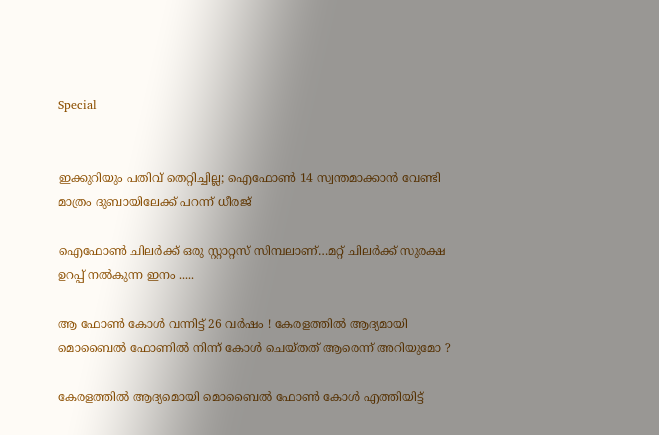Special


ഇക്കുറിയും പതിവ് തെറ്റിച്ചില്ല; ഐഫോൺ 14 സ്വന്തമാക്കാൻ വേണ്ടി മാത്രം ദുബായിലേക്ക് പറന്ന് ധീരജ്

ഐഫോൺ ചിലർക്ക് ഒരു സ്റ്റാറ്റസ് സിമ്പലാണ്…മറ്റ് ചിലർക്ക് സുരക്ഷ ഉറപ്പ് നൽകുന്ന ഇനം .....

ആ ഫോൺ കോൾ വന്നിട്ട് 26 വർഷം ! കേരളത്തിൽ ആദ്യമായി മൊബൈൽ ഫോണിൽ നിന്ന് കോൾ ചെയ്തത് ആരെന്ന് അറിയുമോ ?

കേരളത്തിൽ ആദ്യമൊയി മൊബൈൽ ഫോൺ കോൾ എത്തിയിട്ട്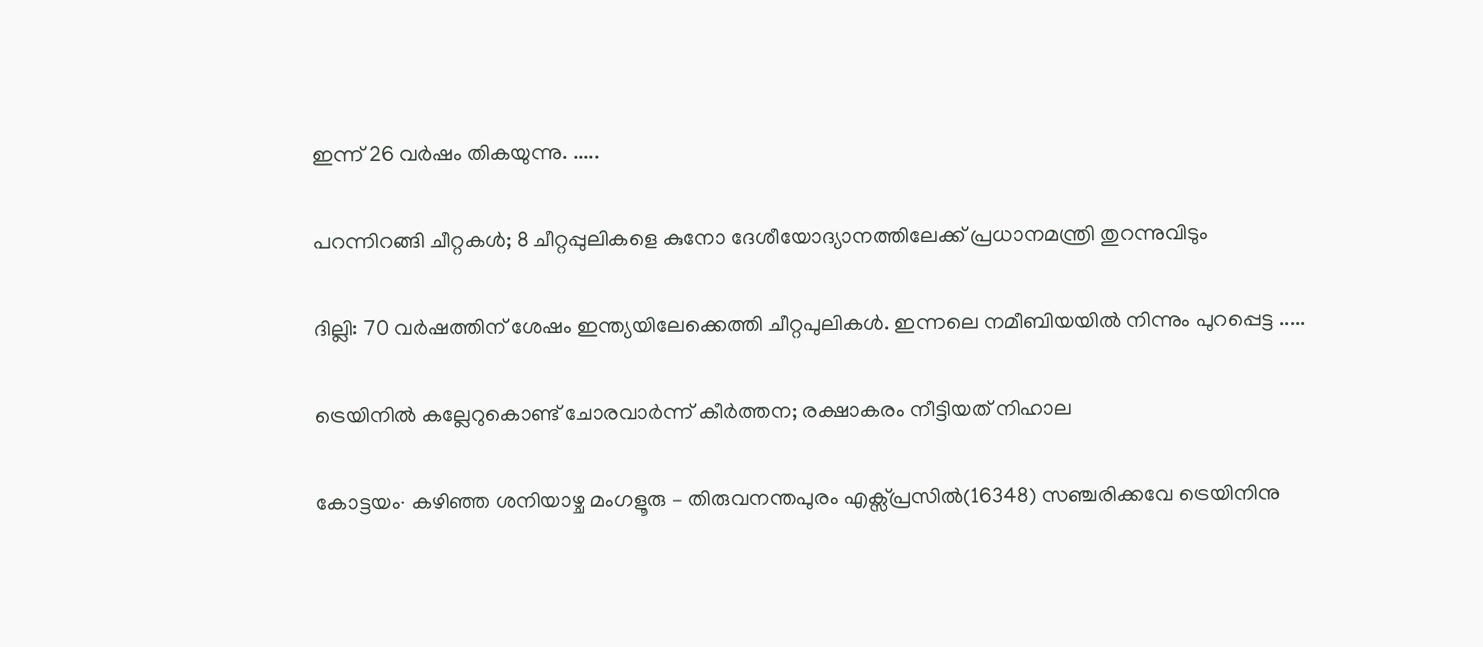ഇന്ന് 26 വർഷം തികയുന്നു. .....

പറന്നിറങ്ങി ചീറ്റകൾ; 8 ചീറ്റപ്പുലികളെ കുനോ ദേശീയോദ്യാനത്തിലേക്ക് പ്രധാനമന്ത്രി തുറന്നുവിടും

ദില്ലി: 70 വർഷത്തിന് ശേഷം ഇന്ത്യയിലേക്കെത്തി ചീറ്റപുലികൾ. ഇന്നലെ നമീബിയയില്‍ നിന്നും പുറപ്പെട്ട .....

ട്രെയിനിൽ കല്ലേറുകൊണ്ട് ചോരവാർന്ന് കീർത്തന; രക്ഷാകരം നീട്ടിയത് നിഹാല

കോട്ടയം∙ കഴിഞ്ഞ ശനിയാഴ്ച മംഗളൂരു – തിരുവനന്തപുരം എക്സ്പ്രസിൽ(16348) സഞ്ചരിക്കവേ ട്രെയിനിനു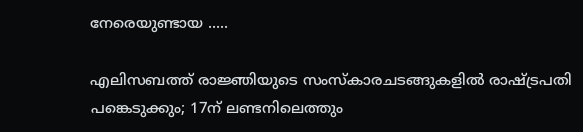നേരെയുണ്ടായ .....

എലിസബത്ത് രാജ്ഞിയുടെ സംസ്കാരചടങ്ങുകളിൽ രാഷ്ട്രപതി പങ്കെടുക്കും; 17ന് ലണ്ടനിലെത്തും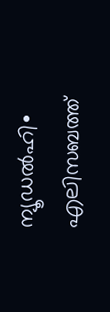ന്യൂഡൽഹി∙ എലിസബത്ത്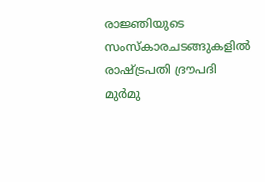രാജ്ഞിയുടെ സംസ്കാരചടങ്ങുകളിൽ രാഷ്ട്രപതി ദ്രൗപദി മുർമു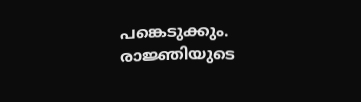പങ്കെടുക്കും. രാജ്ഞിയുടെ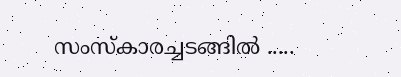സംസ്‌കാരച്ചടങ്ങിൽ .....